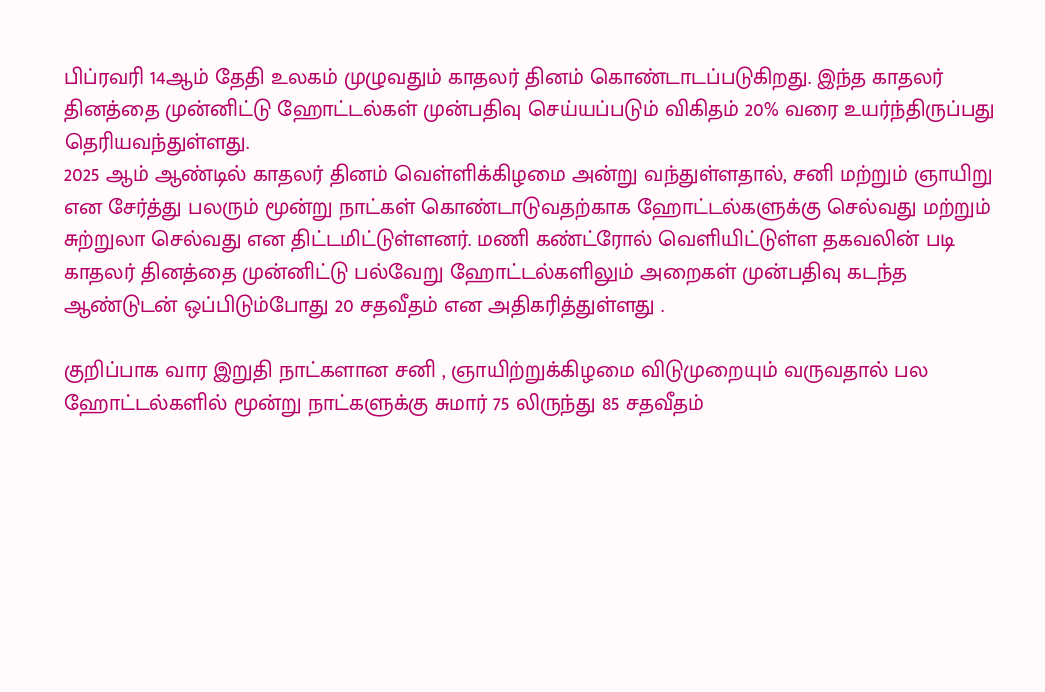பிப்ரவரி 14ஆம் தேதி உலகம் முழுவதும் காதலர் தினம் கொண்டாடப்படுகிறது. இந்த காதலர் தினத்தை முன்னிட்டு ஹோட்டல்கள் முன்பதிவு செய்யப்படும் விகிதம் 20% வரை உயர்ந்திருப்பது தெரியவந்துள்ளது.
2025 ஆம் ஆண்டில் காதலர் தினம் வெள்ளிக்கிழமை அன்று வந்துள்ளதால், சனி மற்றும் ஞாயிறு என சேர்த்து பலரும் மூன்று நாட்கள் கொண்டாடுவதற்காக ஹோட்டல்களுக்கு செல்வது மற்றும் சுற்றுலா செல்வது என திட்டமிட்டுள்ளனர். மணி கண்ட்ரோல் வெளியிட்டுள்ள தகவலின் படி காதலர் தினத்தை முன்னிட்டு பல்வேறு ஹோட்டல்களிலும் அறைகள் முன்பதிவு கடந்த ஆண்டுடன் ஒப்பிடும்போது 20 சதவீதம் என அதிகரித்துள்ளது .

குறிப்பாக வார இறுதி நாட்களான சனி , ஞாயிற்றுக்கிழமை விடுமுறையும் வருவதால் பல ஹோட்டல்களில் மூன்று நாட்களுக்கு சுமார் 75 லிருந்து 85 சதவீதம்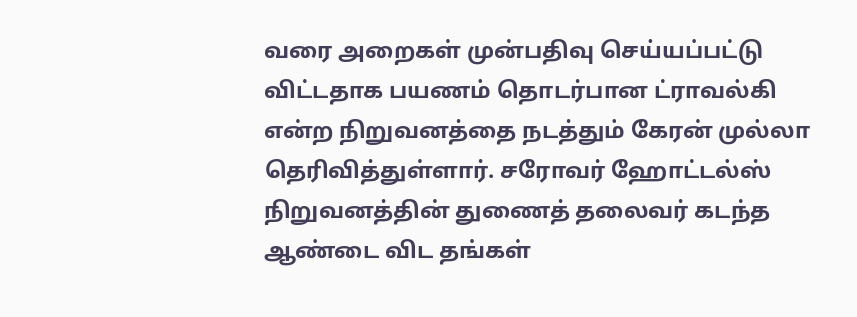வரை அறைகள் முன்பதிவு செய்யப்பட்டு விட்டதாக பயணம் தொடர்பான ட்ராவல்கி என்ற நிறுவனத்தை நடத்தும் கேரன் முல்லா தெரிவித்துள்ளார். சரோவர் ஹோட்டல்ஸ் நிறுவனத்தின் துணைத் தலைவர் கடந்த ஆண்டை விட தங்கள்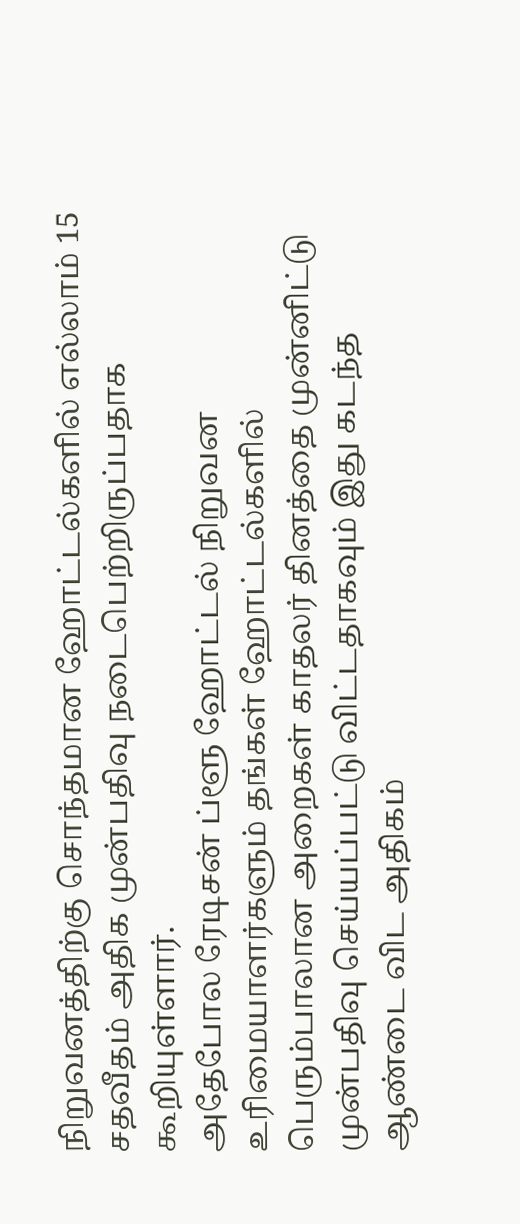நிறுவனத்திற்கு சொந்தமான ஹோட்டல்களில் எல்லாம் 15 சதவீதம் அதிக முன்பதிவு நடைபெற்றிருப்பதாக கூறியுள்ளார்.
அதேபோல ரேடிசன் ப்ளூ ஹோட்டல் நிறுவன உரிமையாளர்களும் தங்கள் ஹோட்டல்களில் பெரும்பாலான அறைகள் காதலர் தினத்தை முன்னிட்டு முன்பதிவு செய்யப்பட்டு விட்டதாகவும் இது கடந்த ஆண்டை விட அதிகம்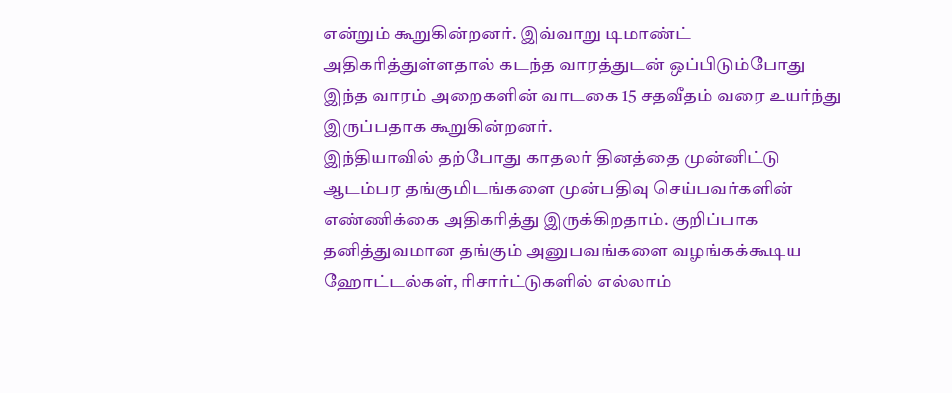என்றும் கூறுகின்றனர். இவ்வாறு டிமாண்ட் அதிகரித்துள்ளதால் கடந்த வாரத்துடன் ஒப்பிடும்போது இந்த வாரம் அறைகளின் வாடகை 15 சதவீதம் வரை உயர்ந்து இருப்பதாக கூறுகின்றனர்.
இந்தியாவில் தற்போது காதலர் தினத்தை முன்னிட்டு ஆடம்பர தங்குமிடங்களை முன்பதிவு செய்பவர்களின் எண்ணிக்கை அதிகரித்து இருக்கிறதாம். குறிப்பாக தனித்துவமான தங்கும் அனுபவங்களை வழங்கக்கூடிய ஹோட்டல்கள், ரிசார்ட்டுகளில் எல்லாம்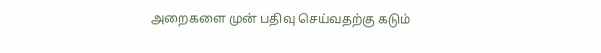அறைகளை முன் பதிவு செய்வதற்கு கடும்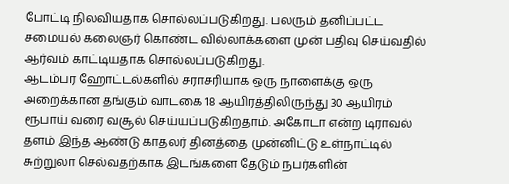போட்டி நிலவியதாக சொல்லப்படுகிறது. பலரும் தனிப்பட்ட சமையல் கலைஞர் கொண்ட வில்லாக்களை முன் பதிவு செய்வதில் ஆர்வம் காட்டியதாக சொல்லப்படுகிறது.
ஆடம்பர ஹோட்டல்களில் சராசரியாக ஒரு நாளைக்கு ஒரு அறைக்கான தங்கும் வாடகை 18 ஆயிரத்திலிருந்து 30 ஆயிரம் ரூபாய் வரை வசூல் செய்யப்படுகிறதாம். அகோடா என்ற டிராவல் தளம் இந்த ஆண்டு காதலர் தினத்தை முன்னிட்டு உள்நாட்டில் சுற்றுலா செல்வதற்காக இடங்களை தேடும் நபர்களின்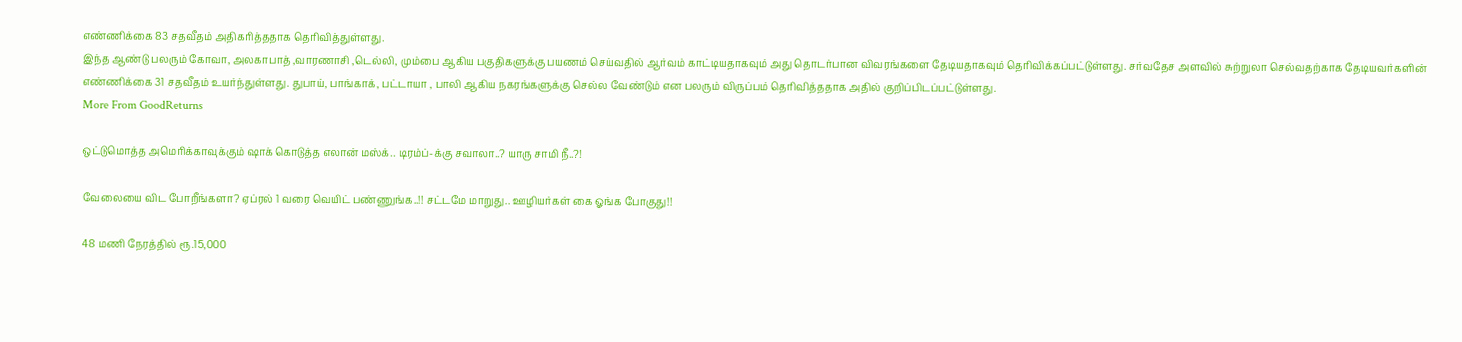எண்ணிக்கை 83 சதவீதம் அதிகரித்ததாக தெரிவித்துள்ளது.
இந்த ஆண்டு பலரும் கோவா, அலகாபாத் ,வாரணாசி ,டெல்லி, மும்பை ஆகிய பகுதிகளுக்கு பயணம் செய்வதில் ஆர்வம் காட்டியதாகவும் அது தொடர்பான விவரங்களை தேடியதாகவும் தெரிவிக்கப்பட்டுள்ளது. சர்வதேச அளவில் சுற்றுலா செல்வதற்காக தேடியவர்களின் எண்ணிக்கை 31 சதவீதம் உயர்ந்துள்ளது. துபாய், பாங்காக், பட்டாயா , பாலி ஆகிய நகரங்களுக்கு செல்ல வேண்டும் என பலரும் விருப்பம் தெரிவித்ததாக அதில் குறிப்பிடப்பட்டுள்ளது.
More From GoodReturns

ஒட்டுமொத்த அமெரிக்காவுக்கும் ஷாக் கொடுத்த எலான் மஸ்க்.. டிரம்ப்-க்கு சவாலா..? யாரு சாமி நீ..?!

வேலையை விட போறீங்களா? ஏப்ரல் 1 வரை வெயிட் பண்ணுங்க..!! சட்டமே மாறுது.. ஊழியர்கள் கை ஓங்க போகுது!!

48 மணி நேரத்தில் ரூ.15,000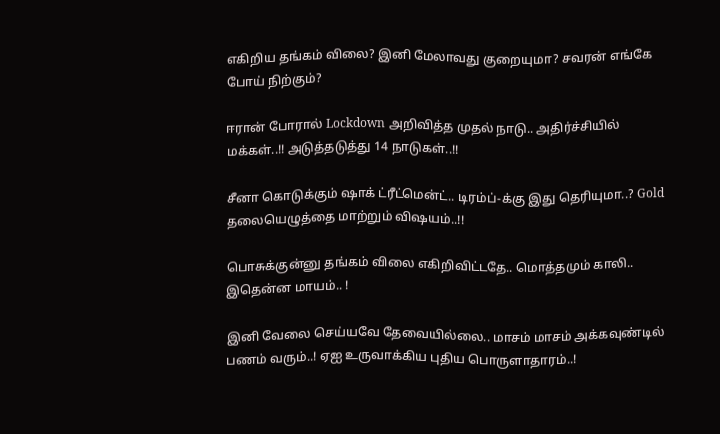எகிறிய தங்கம் விலை? இனி மேலாவது குறையுமா? சவரன் எங்கே போய் நிற்கும்?

ஈரான் போரால் Lockdown அறிவித்த முதல் நாடு.. அதிர்ச்சியில் மக்கள்..!! அடுத்தடுத்து 14 நாடுகள்..!!

சீனா கொடுக்கும் ஷாக் ட்ரீட்மென்ட்.. டிரம்ப்-க்கு இது தெரியுமா..? Gold தலையெழுத்தை மாற்றும் விஷயம்..!!

பொசுக்குன்னு தங்கம் விலை எகிறிவிட்டதே.. மொத்தமும் காலி.. இதென்ன மாயம்.. !

இனி வேலை செய்யவே தேவையில்லை.. மாசம் மாசம் அக்கவுண்டில் பணம் வரும்..! ஏஐ உருவாக்கிய புதிய பொருளாதாரம்..!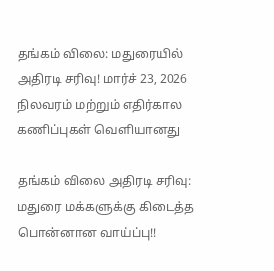தங்கம் விலை: மதுரையில் அதிரடி சரிவு! மார்ச் 23, 2026 நிலவரம் மற்றும் எதிர்கால கணிப்புகள் வெளியானது

தங்கம் விலை அதிரடி சரிவு: மதுரை மக்களுக்கு கிடைத்த பொன்னான வாய்ப்பு!!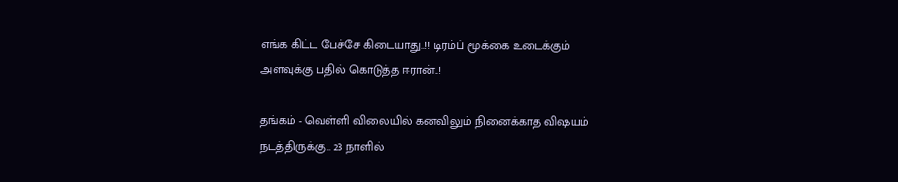எங்க கிட்ட பேச்சே கிடையாது..!! டிரம்ப் மூக்கை உடைக்கும் அளவுக்கு பதில் கொடுத்த ஈரான்..!

தங்கம் - வெள்ளி விலையில் கனவிலும் நினைக்காத விஷயம் நடத்திருக்கு.. 23 நாளில்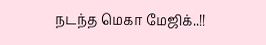நடந்த மெகா மேஜிக்..!!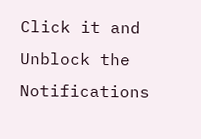Click it and Unblock the Notifications